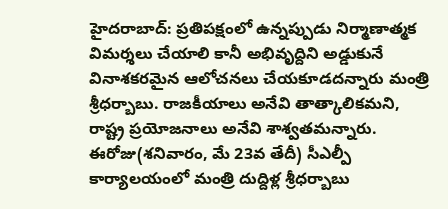హైదరాబాద్: ప్రతిపక్షంలో ఉన్నప్పుడు నిర్మాణాత్మక విమర్శలు చేయాలి కానీ అభివృద్దిని అడ్డుకునే వినాశకరమైన ఆలోచనలు చేయకూడదన్నారు మంత్రి శ్రీధర్బాబు. రాజకీయాలు అనేవి తాత్కాలికమని, రాష్ట్ర ప్రయోజనాలు అనేవి శాశ్వతమన్నారు. ఈరోజు(శనివారం, మే 23వ తేదీ) సీఎల్పీ కార్యాలయంలో మంత్రి దుద్దిళ్ల శ్రీధర్బాబు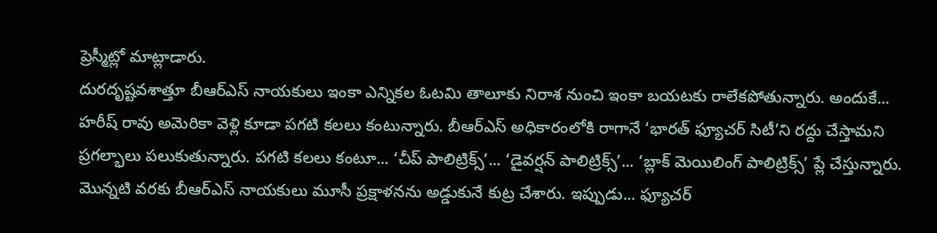ప్రెస్మీట్లో మాట్లాడారు.
దురదృష్టవశాత్తూ బీఆర్ఎస్ నాయకులు ఇంకా ఎన్నికల ఓటమి తాలూకు నిరాశ నుంచి ఇంకా బయటకు రాలేకపోతున్నారు. అందుకే... హరీష్ రావు అమెరికా వెళ్లి కూడా పగటి కలలు కంటున్నారు. బీఆర్ఎస్ అధికారంలోకి రాగానే ‘భారత్ ఫ్యూచర్ సిటీ’ని రద్దు చేస్తామని ప్రగల్భాలు పలుకుతున్నారు. పగటి కలలు కంటూ... ‘చీప్ పాలిట్రిక్స్’... ‘డైవర్షన్ పాలిట్రిక్స్’... ‘బ్లాక్ మెయిలింగ్ పాలిట్రిక్స్’ ప్లే చేస్తున్నారు.
మొన్నటి వరకు బీఆర్ఎస్ నాయకులు మూసీ ప్రక్షాళనను అడ్డుకునే కుట్ర చేశారు. ఇప్పుడు... ఫ్యూచర్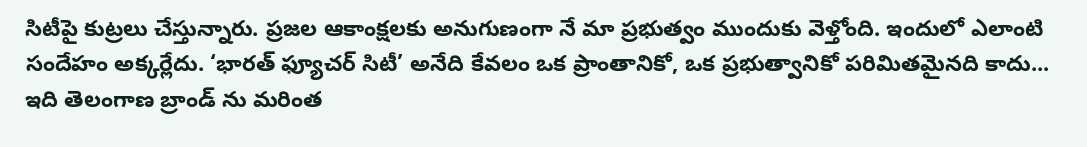సిటీపై కుట్రలు చేస్తున్నారు. ప్రజల ఆకాంక్షలకు అనుగుణంగా నే మా ప్రభుత్వం ముందుకు వెళ్తోంది. ఇందులో ఎలాంటి సందేహం అక్కర్లేదు. ‘భారత్ ఫ్యూచర్ సిటీ’ అనేది కేవలం ఒక ప్రాంతానికో, ఒక ప్రభుత్వానికో పరిమితమైనది కాదు... ఇది తెలంగాణ బ్రాండ్ ను మరింత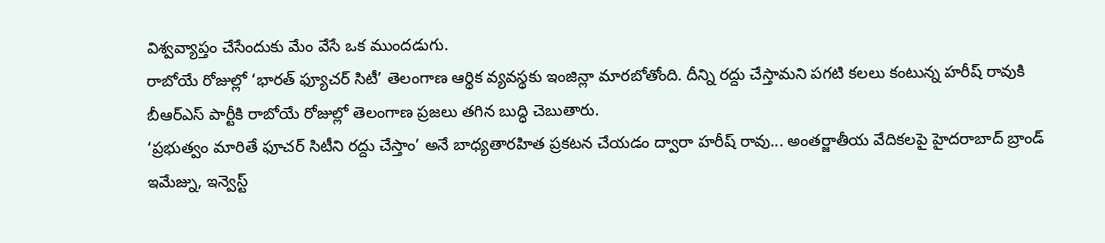విశ్వవ్యాప్తం చేసేందుకు మేం వేసే ఒక ముందడుగు.
రాబోయే రోజుల్లో ‘భారత్ ఫ్యూచర్ సిటీ’ తెలంగాణ ఆర్థిక వ్యవస్థకు ఇంజిన్లా మారబోతోంది. దీన్ని రద్దు చేస్తామని పగటి కలలు కంటున్న హరీష్ రావుకి బీఆర్ఎస్ పార్టీకి రాబోయే రోజుల్లో తెలంగాణ ప్రజలు తగిన బుద్ధి చెబుతారు.
‘ప్రభుత్వం మారితే ఫూచర్ సిటీని రద్దు చేస్తాం’ అనే బాధ్యతారహిత ప్రకటన చేయడం ద్వారా హరీష్ రావు... అంతర్జాతీయ వేదికలపై హైదరాబాద్ బ్రాండ్ ఇమేజ్ను, ఇన్వెస్ట్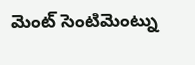మెంట్ సెంటిమెంట్ను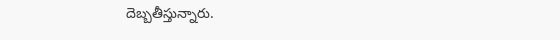దెబ్బతీస్తున్నారు.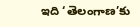ఇది ‘తెలంగాణ’కు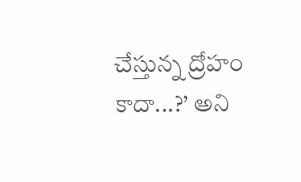చేస్తున్న ద్రోహం కాదా...?’ అని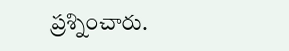ప్రశ్నించారు.